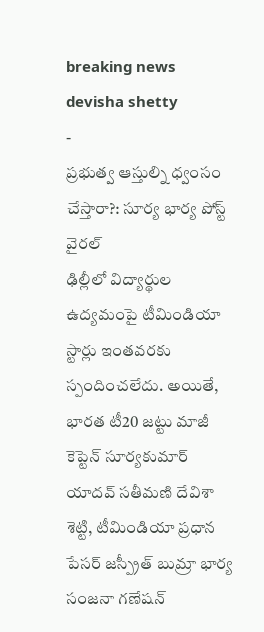breaking news
devisha shetty
-
ప్రభుత్వ ఆస్తుల్ని ధ్వంసం చేస్తారా?: సూర్య భార్య పోస్ట్ వైరల్
ఢిల్లీలో విద్యార్థుల ఉద్యమంపై టీమిండియా స్టార్లు ఇంతవరకు స్పందించలేదు. అయితే, భారత టీ20 జట్టు మాజీ కెప్టెన్ సూర్యకుమార్ యాదవ్ సతీమణి దేవిశా శెట్టి, టీమిండియా ప్రధాన పేసర్ జస్ప్రీత్ బుమ్రా భార్య సంజనా గణేషన్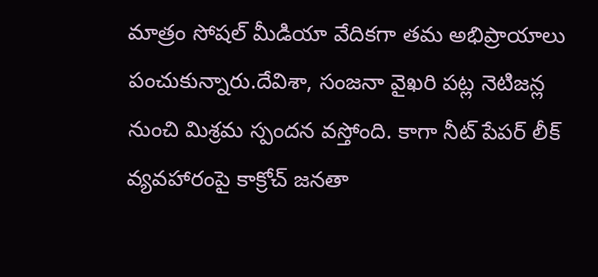మాత్రం సోషల్ మీడియా వేదికగా తమ అభిప్రాయాలు పంచుకున్నారు.దేవిశా, సంజనా వైఖరి పట్ల నెటిజన్ల నుంచి మిశ్రమ స్పందన వస్తోంది. కాగా నీట్ పేపర్ లీక్ వ్యవహారంపై కాక్రోచ్ జనతా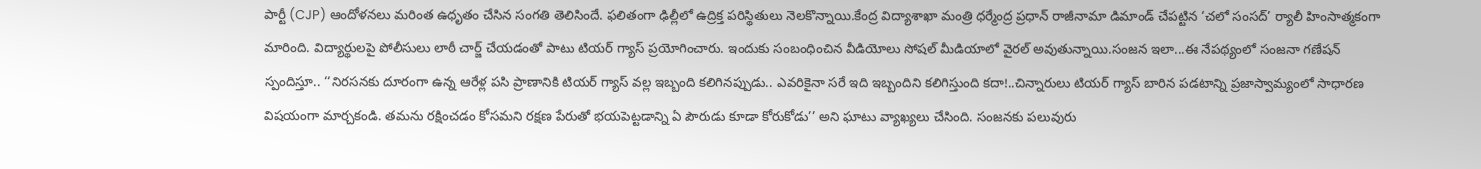పార్టీ (CJP) ఆందోళనలు మరింత ఉధృతం చేసిన సంగతి తెలిసిందే. ఫలితంగా ఢిల్లీలో ఉద్రిక్త పరిస్థితులు నెలకొన్నాయి.కేంద్ర విద్యాశాఖా మంత్రి ధర్మేంద్ర ప్రధాన్ రాజీనామా డిమాండ్ చేపట్టిన ‘చలో సంసద్’ ర్యాలీ హింసాత్మకంగా మారింది. విద్యార్థులపై పోలీసులు లాఠీ చార్జ్ చేయడంతో పాటు టియర్ గ్యాస్ ప్రయోగించారు. ఇందుకు సంబంధించిన వీడియోలు సోషల్ మీడియాలో వైరల్ అవుతున్నాయి.సంజన ఇలా...ఈ నేపథ్యంలో సంజనా గణేషన్ స్పందిస్తూ.. ‘‘నిరసనకు దూరంగా ఉన్న ఆరేళ్ల పసి ప్రాణానికి టియర్ గ్యాస్ వల్ల ఇబ్బంది కలిగినప్పుడు.. ఎవరికైనా సరే ఇది ఇబ్బందిని కలిగిస్తుంది కదా!..చిన్నారులు టియర్ గ్యాస్ బారిన పడటాన్ని ప్రజాస్వామ్యంలో సాధారణ విషయంగా మార్చకండి. తమను రక్షించడం కోసమని రక్షణ పేరుతో భయపెట్టడాన్ని ఏ పౌరుడు కూడా కోరుకోడు’’ అని ఘాటు వ్యాఖ్యలు చేసింది. సంజనకు పలువురు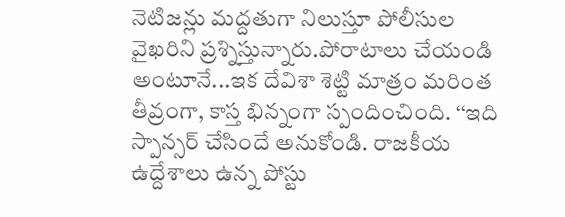నెటిజన్లు మద్దతుగా నిలుస్తూ పోలీసుల వైఖరిని ప్రశ్నిస్తున్నారు.పోరాటాలు చేయండి అంటూనే...ఇక దేవిశా శెట్టి మాత్రం మరింత తీవ్రంగా, కాస్త భిన్నంగా స్పందించింది. ‘‘ఇది స్పాన్సర్ చేసిందే అనుకోండి. రాజకీయ ఉద్దేశాలు ఉన్న పోస్టు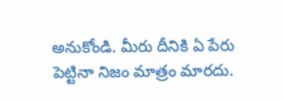అనుకోండి. మీరు దీనికి ఏ పేరు పెట్టినా నిజం మాత్రం మారదు.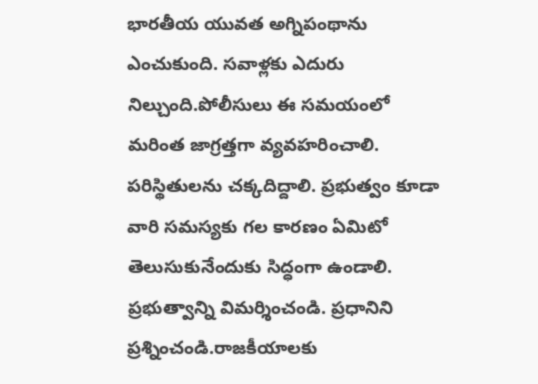భారతీయ యువత అగ్నిపంథాను ఎంచుకుంది. సవాళ్లకు ఎదురు నిల్చుంది.పోలీసులు ఈ సమయంలో మరింత జాగ్రత్తగా వ్యవహరించాలి. పరిస్థితులను చక్కదిద్దాలి. ప్రభుత్వం కూడా వారి సమస్యకు గల కారణం ఏమిటో తెలుసుకునేందుకు సిద్ధంగా ఉండాలి. ప్రభుత్వాన్ని విమర్శించండి. ప్రధానిని ప్రశ్నించండి.రాజకీయాలకు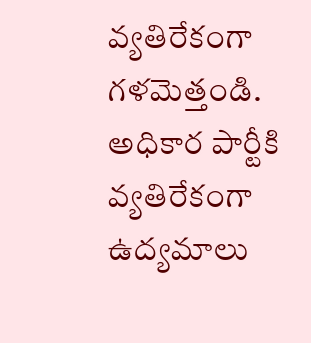వ్యతిరేకంగా గళమెత్తండి. అధికార పార్టీకి వ్యతిరేకంగా ఉద్యమాలు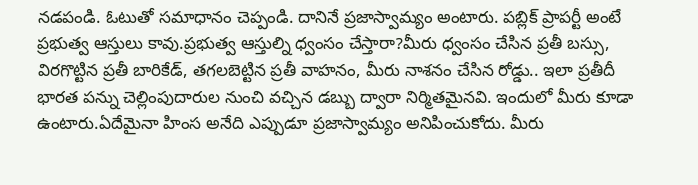నడపండి. ఓటుతో సమాధానం చెప్పండి. దానినే ప్రజాస్వామ్యం అంటారు. పబ్లిక్ ప్రాపర్టీ అంటే ప్రభుత్వ ఆస్తులు కావు.ప్రభుత్వ ఆస్తుల్ని ధ్వంసం చేస్తారా?మీరు ధ్వంసం చేసిన ప్రతీ బస్సు, విరగొట్టిన ప్రతీ బారికేడ్, తగలబెట్టిన ప్రతీ వాహనం, మీరు నాశనం చేసిన రోడ్డు.. ఇలా ప్రతీదీ భారత పన్ను చెల్లింపుదారుల నుంచి వచ్చిన డబ్బు ద్వారా నిర్మితమైనవి. ఇందులో మీరు కూడా ఉంటారు.ఏదేమైనా హింస అనేది ఎప్పుడూ ప్రజాస్వామ్యం అనిపించుకోదు. మీరు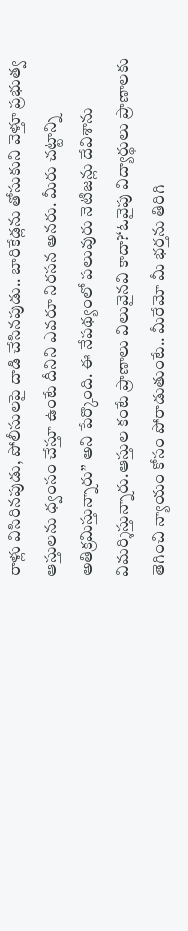రాళ్లు విసిరినపుడు, పోలీసులపై దాడి చేసినపుడు.. బారికేడ్లను తోసుకుని వెళ్తూ ప్రభుత్వ ఆస్తులను ధ్వంసం చేస్తూ ఉంటే దీనిని ఎవరూ నిరసన అనరు. మీరు చట్టాన్ని అతిక్రమిస్తున్నారు’’ అని పేర్కొంది. ఈ నేపథ్యంలో పలువురు నెటిజన్లు దేవిశాను విమర్శిస్తున్నారు.ఆస్తుల కంటే ప్రాణాలు విలువైనవి కాదా?‘ఓవైపు విద్యార్థులు ప్రాణాలకు తెగించి న్యాయం కోసం పోరాడుతుంటే.. మీరేమో మీ భర్తను తిరిగి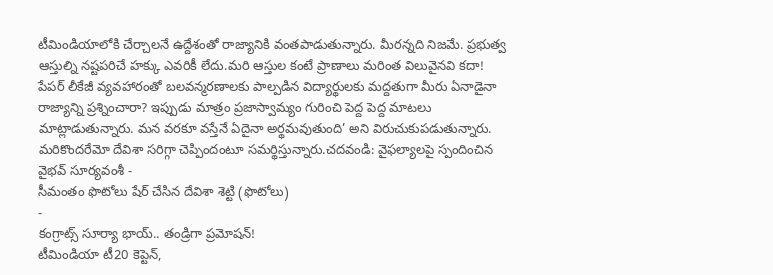టీమిండియాలోకి చేర్చాలనే ఉద్దేశంతో రాజ్యానికి వంతపాడుతున్నారు. మీరన్నది నిజమే. ప్రభుత్వ ఆస్తుల్ని నష్టపరిచే హక్కు ఎవరికీ లేదు.మరి ఆస్తుల కంటే ప్రాణాలు మరింత విలువైనవి కదా! పేపర్ లీకేజీ వ్యవహారంతో బలవన్మరణాలకు పాల్పడిన విద్యార్థులకు మద్దతుగా మీరు ఏనాడైనా రాజ్యాన్ని ప్రశ్నించారా? ఇప్పుడు మాత్రం ప్రజాస్వామ్యం గురించి పెద్ద పెద్ద మాటలు మాట్లాడుతున్నారు. మన వరకూ వస్తేనే ఏదైనా అర్థమవుతుంది’ అని విరుచుకుపడుతున్నారు. మరికొందరేమో దేవిశా సరిగ్గా చెప్పిందంటూ సమర్థిస్తున్నారు.చదవండి: వైఫల్యాలపై స్పందించిన వైభవ్ సూర్యవంశీ -
సీమంతం ఫొటోలు షేర్ చేసిన దేవిశా శెట్టి (ఫొటోలు)
-
కంగ్రాట్స్ సూర్యా భాయ్.. తండ్రిగా ప్రమోషన్!
టీమిండియా టీ20 కెప్టెన్,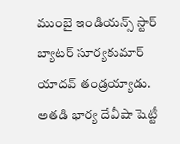ముంబై ఇండియన్స్ స్టార్ బ్యాటర్ సూర్యకుమార్ యాదవ్ తండ్రయ్యాడు. అతడి భార్య దేవీషా షెట్టీ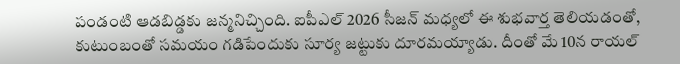పండంటి ఆడబిడ్డకు జన్మనిచ్చింది. ఐపీఎల్ 2026 సీజన్ మధ్యలో ఈ శుభవార్త తెలియడంతో, కుటుంబంతో సమయం గడిపేందుకు సూర్య జట్టుకు దూరమయ్యాడు. దీంతో మే 10న రాయల్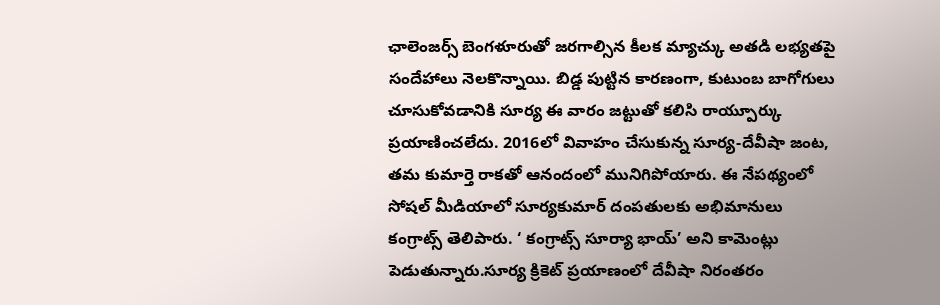ఛాలెంజర్స్ బెంగళూరుతో జరగాల్సిన కీలక మ్యాచ్కు అతడి లభ్యతపై సందేహాలు నెలకొన్నాయి. బిడ్డ పుట్టిన కారణంగా, కుటుంబ బాగోగులు చూసుకోవడానికి సూర్య ఈ వారం జట్టుతో కలిసి రాయ్పూర్కు ప్రయాణించలేదు. 2016లో వివాహం చేసుకున్న సూర్య-దేవీషా జంట, తమ కుమార్తె రాకతో ఆనందంలో మునిగిపోయారు. ఈ నేపథ్యంలో సోషల్ మీడియాలో సూర్యకుమార్ దంపతులకు అభిమానులు కంగ్రాట్స్ తెలిపారు. ‘ కంగ్రాట్స్ సూర్యా భాయ్’ అని కామెంట్లు పెడుతున్నారు.సూర్య క్రికెట్ ప్రయాణంలో దేవీషా నిరంతరం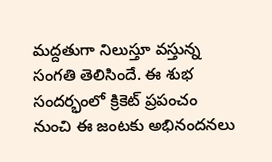మద్దతుగా నిలుస్తూ వస్తున్న సంగతి తెలిసిందే. ఈ శుభ సందర్భంలో క్రికెట్ ప్రపంచం నుంచి ఈ జంటకు అభినందనలు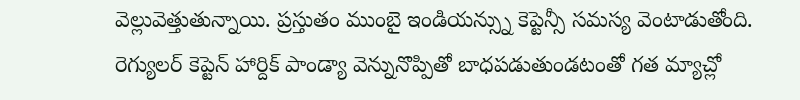వెల్లువెత్తుతున్నాయి. ప్రస్తుతం ముంబై ఇండియన్స్ను కెప్టెన్సీ సమస్య వెంటాడుతోంది. రెగ్యులర్ కెప్టెన్ హార్దిక్ పాండ్యా వెన్నునొప్పితో బాధపడుతుండటంతో గత మ్యాచ్లో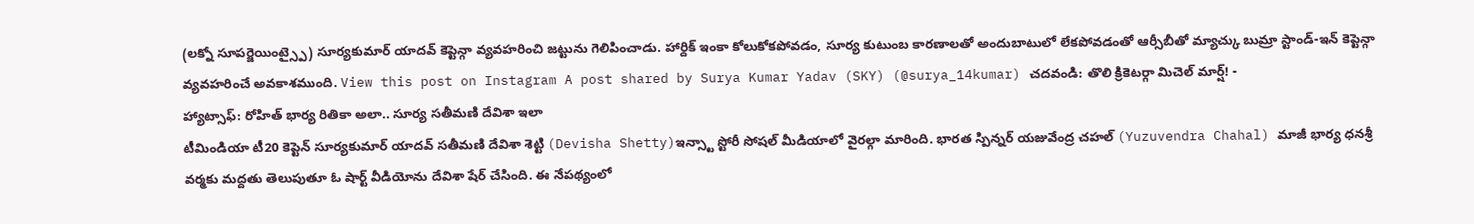(లక్నో సూపర్జెయింట్స్పై) సూర్యకుమార్ యాదవ్ కెప్టెన్గా వ్యవహరించి జట్టును గెలిపించాడు. హార్దిక్ ఇంకా కోలుకోకపోవడం, సూర్య కుటుంబ కారణాలతో అందుబాటులో లేకపోవడంతో ఆర్సీబీతో మ్యాచ్కు బుమ్రా స్టాండ్-ఇన్ కెప్టెన్గా వ్యవహరించే అవకాశముంది. View this post on Instagram A post shared by Surya Kumar Yadav (SKY) (@surya_14kumar) చదవండి: తొలి క్రికెటర్గా మిచెల్ మార్ష్! -
హ్యాట్సాఫ్: రోహిత్ భార్య రితికా అలా.. సూర్య సతీమణి దేవిశా ఇలా
టీమిండియా టీ20 కెప్టెన్ సూర్యకుమార్ యాదవ్ సతీమణి దేవిశా శెట్టి (Devisha Shetty)ఇన్స్టా స్టోరీ సోషల్ మీడియాలో వైరల్గా మారింది. భారత స్పిన్నర్ యజువేంద్ర చహల్ (Yuzuvendra Chahal) మాజీ భార్య ధనశ్రీ వర్మకు మద్దతు తెలుపుతూ ఓ షార్ట్ వీడియోను దేవిశా షేర్ చేసింది. ఈ నేపథ్యంలో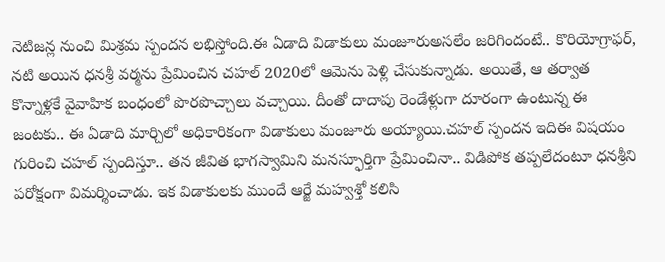నెటిజన్ల నుంచి మిశ్రమ స్పందన లభిస్తోంది.ఈ ఏడాది విడాకులు మంజూరుఅసలేం జరిగిందంటే.. కొరియోగ్రాఫర్, నటి అయిన ధనశ్రీ వర్మను ప్రేమించిన చహల్ 2020లో ఆమెను పెళ్లి చేసుకున్నాడు. అయితే, ఆ తర్వాత కొన్నాళ్లకే వైవాహిక బంధంలో పొరపొచ్చాలు వచ్చాయి. దీంతో దాదాపు రెండేళ్లుగా దూరంగా ఉంటున్న ఈ జంటకు.. ఈ ఏడాది మార్చిలో అధికారికంగా విడాకులు మంజూరు అయ్యాయి.చహల్ స్పందన ఇదిఈ విషయం గురించి చహల్ స్పందిస్తూ.. తన జీవిత భాగస్వామిని మనస్ఫూర్తిగా ప్రేమించినా.. విడిపోక తప్పలేదంటూ ధనశ్రీని పరోక్షంగా విమర్శించాడు. ఇక విడాకులకు ముందే ఆర్జే మహ్వశ్తో కలిసి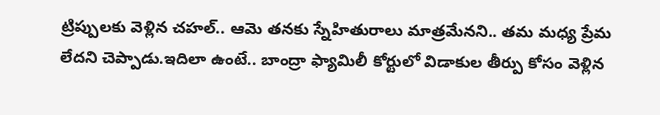ట్రిప్పులకు వెళ్లిన చహల్.. ఆమె తనకు స్నేహితురాలు మాత్రమేనని.. తమ మధ్య ప్రేమ లేదని చెప్పాడు.ఇదిలా ఉంటే.. బాంద్రా ఫ్యామిలీ కోర్టులో విడాకుల తీర్పు కోసం వెళ్లిన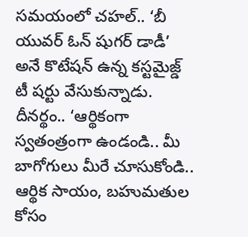సమయంలో చహల్.. ‘బీ యువర్ ఓన్ షుగర్ డాడీ’ అనే కొటేషన్ ఉన్న కస్టమైజ్డ్ టీ షర్టు వేసుకున్నాడు. దీనర్థం.. ‘ఆర్థికంగా స్వతంత్రంగా ఉండండి.. మీ బాగోగులు మీరే చూసుకోండి.. ఆర్థిక సాయం, బహుమతుల కోసం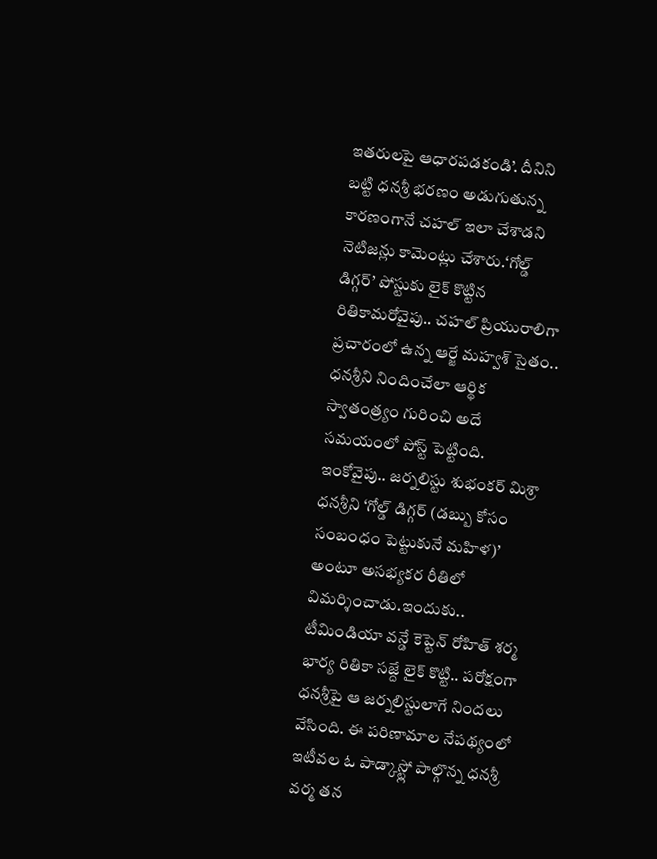ఇతరులపై ఆధారపడకండి’. దీనిని బట్టి ధనశ్రీ భరణం అడుగుతున్న కారణంగానే చహల్ ఇలా చేశాడని నెటిజన్లు కామెంట్లు చేశారు.‘గోల్డ్ డిగ్గర్’ పోస్టుకు లైక్ కొట్టిన రితికామరోవైపు.. చహల్ ప్రియురాలిగా ప్రచారంలో ఉన్న ఆర్జే మహ్వశ్ సైతం.. ధనశ్రీని నిందించేలా ఆర్థిక స్వాతంత్ర్యం గురించి అదే సమయంలో పోస్ట్ పెట్టింది. ఇంకోవైపు.. జర్నలిస్టు శుభంకర్ మిశ్రా ధనశ్రీని ‘గోల్డ్ డిగ్గర్ (డబ్బు కోసం సంబంధం పెట్టుకునే మహిళ)’ అంటూ అసభ్యకర రీతిలో విమర్శించాడు.ఇందుకు.. టీమిండియా వన్డే కెప్టెన్ రోహిత్ శర్మ భార్య రితికా సజ్దే లైక్ కొట్టి.. పరోక్షంగా ధనశ్రీపై ఆ జర్నలిస్టులాగే నిందలు వేసింది. ఈ పరిణామాల నేపథ్యంలో ఇటీవల ఓ పాడ్కాస్ట్లో పాల్గొన్న ధనశ్రీ వర్మ తన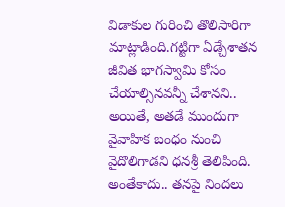విడాకుల గురించి తొలిసారిగా మాట్లాడింది.గట్టిగా ఏడ్చేశాతన జీవిత భాగస్వామి కోసం చేయాల్సినవన్నీ చేశానని.. అయితే, అతడే ముందుగా వైవాహిక బంధం నుంచి వైదొలిగాడని ధనశ్రీ తెలిపింది. అంతేకాదు.. తనపై నిందలు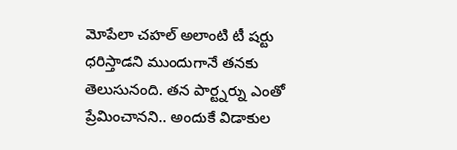మోపేలా చహల్ అలాంటి టీ షర్టు ధరిస్తాడని ముందుగానే తనకు తెలుసునంది. తన పార్ట్నర్ను ఎంతో ప్రేమించానని.. అందుకే విడాకుల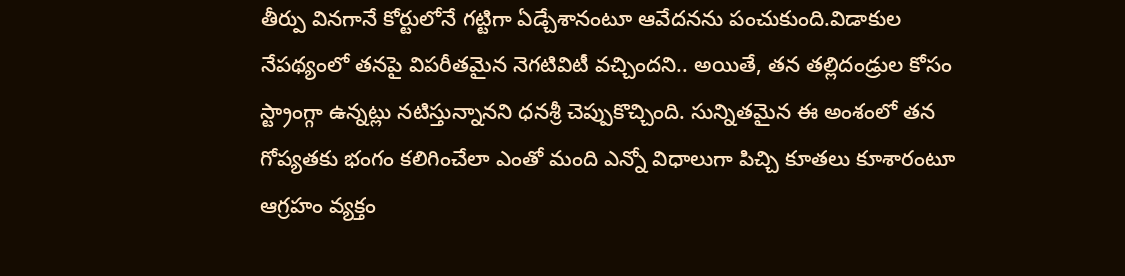తీర్పు వినగానే కోర్టులోనే గట్టిగా ఏడ్చేశానంటూ ఆవేదనను పంచుకుంది.విడాకుల నేపథ్యంలో తనపై విపరీతమైన నెగటివిటీ వచ్చిందని.. అయితే, తన తల్లిదండ్రుల కోసం స్ట్రాంగ్గా ఉన్నట్లు నటిస్తున్నానని ధనశ్రీ చెప్పుకొచ్చింది. సున్నితమైన ఈ అంశంలో తన గోప్యతకు భంగం కలిగించేలా ఎంతో మంది ఎన్నో విధాలుగా పిచ్చి కూతలు కూశారంటూ ఆగ్రహం వ్యక్తం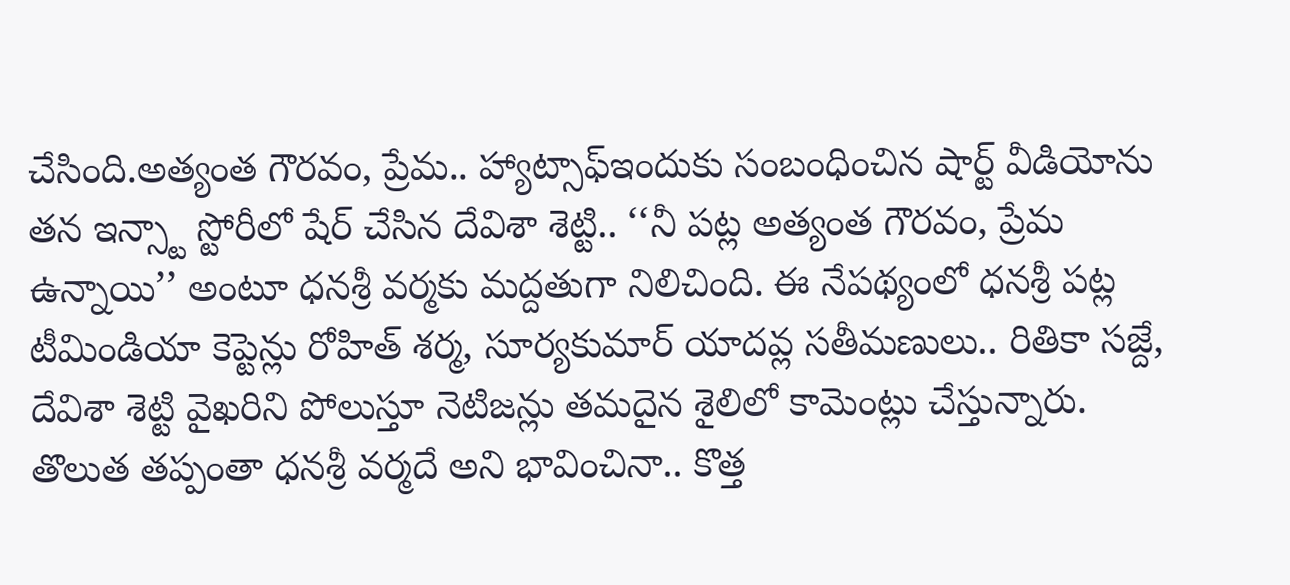చేసింది.అత్యంత గౌరవం, ప్రేమ.. హ్యాట్సాఫ్ఇందుకు సంబంధించిన షార్ట్ వీడియోను తన ఇన్స్టా స్టోరీలో షేర్ చేసిన దేవిశా శెట్టి.. ‘‘నీ పట్ల అత్యంత గౌరవం, ప్రేమ ఉన్నాయి’’ అంటూ ధనశ్రీ వర్మకు మద్దతుగా నిలిచింది. ఈ నేపథ్యంలో ధనశ్రీ పట్ల టీమిండియా కెప్టెన్లు రోహిత్ శర్మ, సూర్యకుమార్ యాదవ్ల సతీమణులు.. రితికా సజ్దే, దేవిశా శెట్టి వైఖరిని పోలుస్తూ నెటిజన్లు తమదైన శైలిలో కామెంట్లు చేస్తున్నారు. తొలుత తప్పంతా ధనశ్రీ వర్మదే అని భావించినా.. కొత్త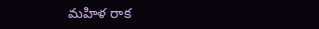మహిళ రాక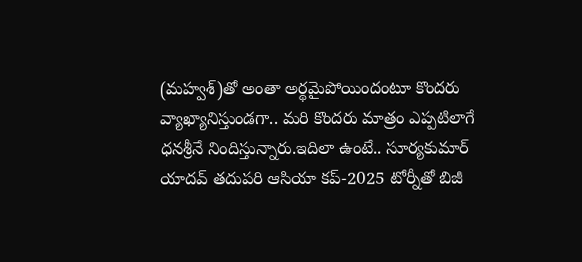(మహ్వశ్)తో అంతా అర్థమైపోయిందంటూ కొందరు వ్యాఖ్యానిస్తుండగా.. మరి కొందరు మాత్రం ఎప్పటిలాగే ధనశ్రీనే నిందిస్తున్నారు.ఇదిలా ఉంటే.. సూర్యకుమార్ యాదవ్ తదుపరి ఆసియా కప్-2025 టోర్నీతో బిజీ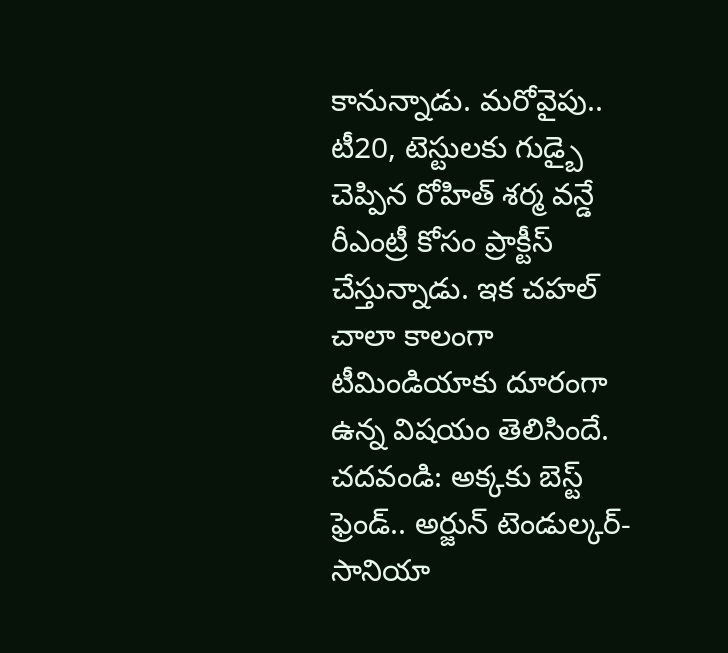కానున్నాడు. మరోవైపు.. టీ20, టెస్టులకు గుడ్బై చెప్పిన రోహిత్ శర్మ వన్డే రీఎంట్రీ కోసం ప్రాక్టీస్ చేస్తున్నాడు. ఇక చహల్ చాలా కాలంగా టీమిండియాకు దూరంగా ఉన్న విషయం తెలిసిందే. చదవండి: అక్కకు బెస్ట్ ఫ్రెండ్.. అర్జున్ టెండుల్కర్- సానియా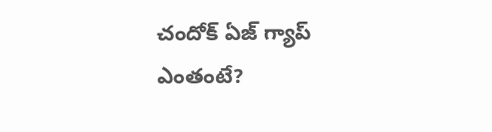చందోక్ ఏజ్ గ్యాప్ ఎంతంటే?